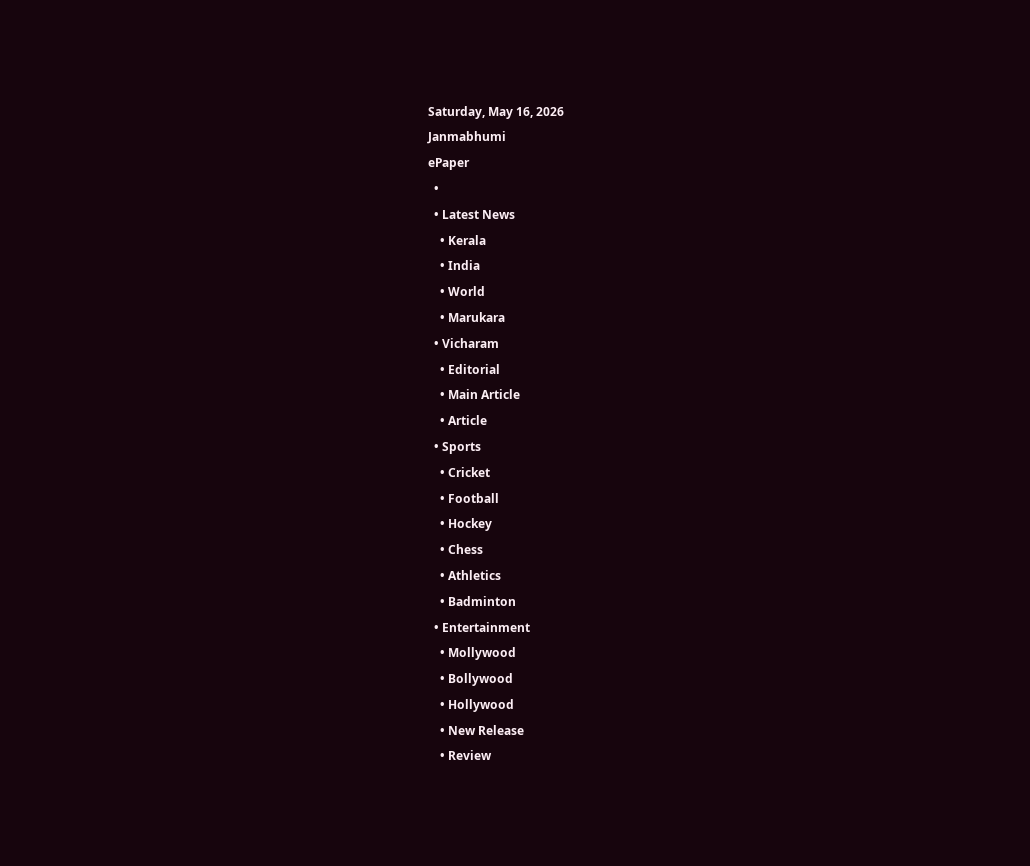Saturday, May 16, 2026
Janmabhumi
ePaper
  •
  • Latest News
    • Kerala
    • India
    • World
    • Marukara
  • Vicharam
    • Editorial
    • Main Article
    • Article
  • Sports
    • Cricket
    • Football
    • Hockey
    • Chess
    • Athletics
    • Badminton
  • Entertainment
    • Mollywood
    • Bollywood
    • Hollywood
    • New Release
    • Review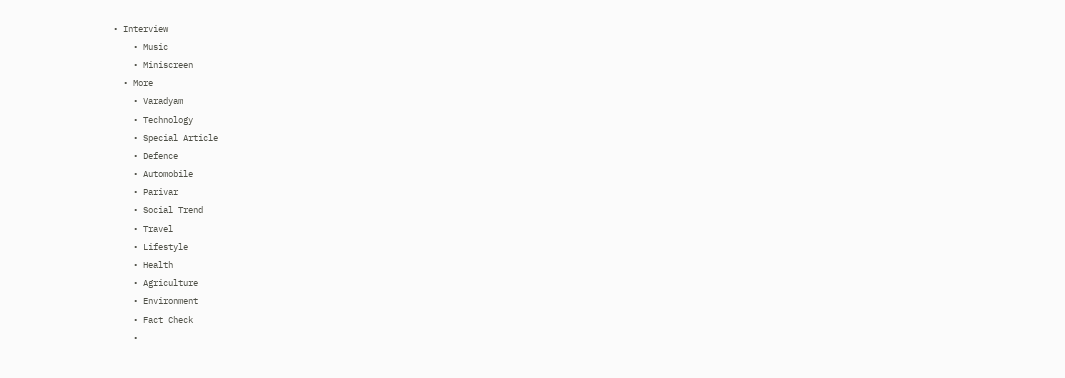• Interview
    • Music
    • Miniscreen
  • More
    • Varadyam
    • Technology
    • Special Article
    • Defence
    • Automobile
    • Parivar
    • Social Trend
    • Travel
    • Lifestyle
    • Health
    • Agriculture
    • Environment
    • Fact Check
    •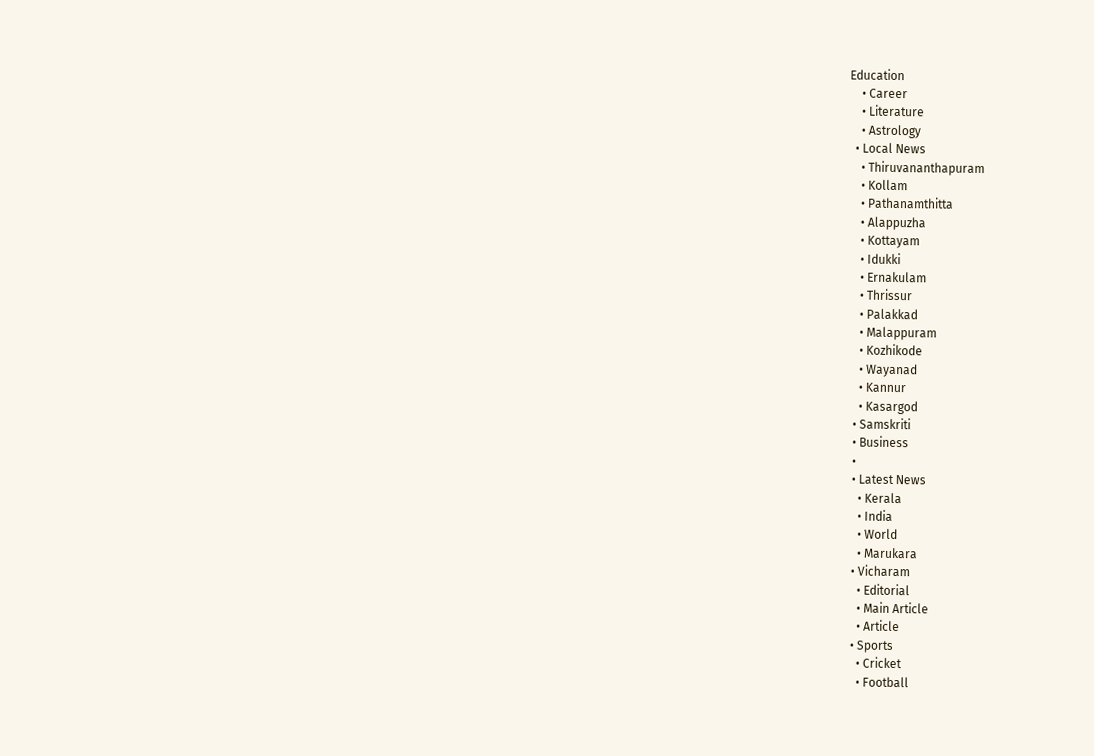Education
    • Career
    • Literature
    • Astrology
  • Local News
    • Thiruvananthapuram
    • Kollam
    • Pathanamthitta
    • Alappuzha
    • Kottayam
    • Idukki
    • Ernakulam
    • Thrissur
    • Palakkad
    • Malappuram
    • Kozhikode
    • Wayanad
    • Kannur
    • Kasargod
  • Samskriti
  • Business
  •
  • Latest News
    • Kerala
    • India
    • World
    • Marukara
  • Vicharam
    • Editorial
    • Main Article
    • Article
  • Sports
    • Cricket
    • Football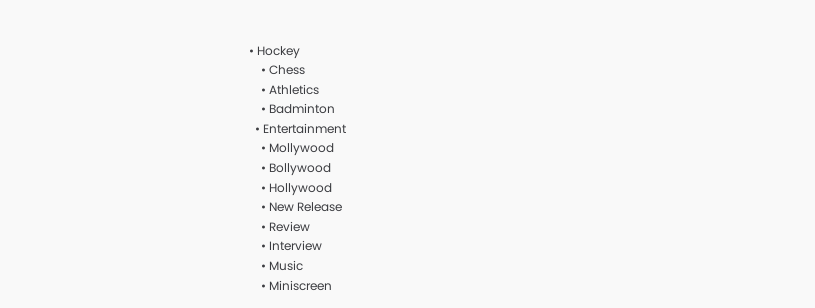• Hockey
    • Chess
    • Athletics
    • Badminton
  • Entertainment
    • Mollywood
    • Bollywood
    • Hollywood
    • New Release
    • Review
    • Interview
    • Music
    • Miniscreen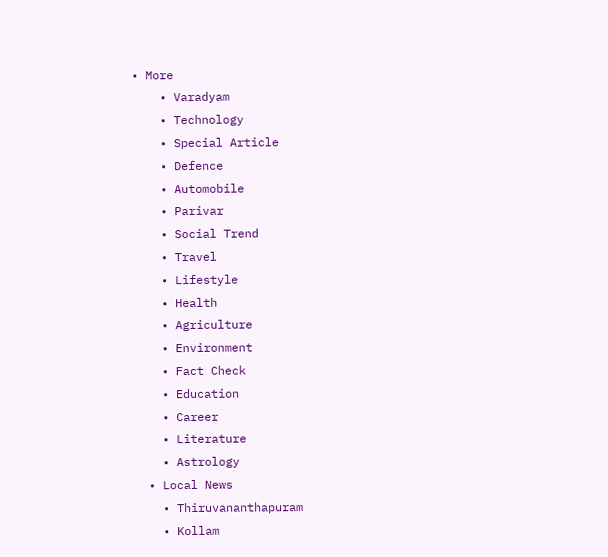• More
    • Varadyam
    • Technology
    • Special Article
    • Defence
    • Automobile
    • Parivar
    • Social Trend
    • Travel
    • Lifestyle
    • Health
    • Agriculture
    • Environment
    • Fact Check
    • Education
    • Career
    • Literature
    • Astrology
  • Local News
    • Thiruvananthapuram
    • Kollam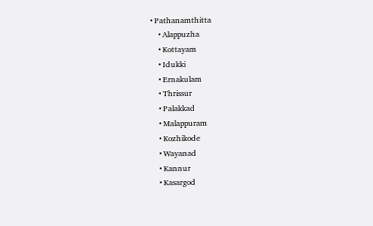• Pathanamthitta
    • Alappuzha
    • Kottayam
    • Idukki
    • Ernakulam
    • Thrissur
    • Palakkad
    • Malappuram
    • Kozhikode
    • Wayanad
    • Kannur
    • Kasargod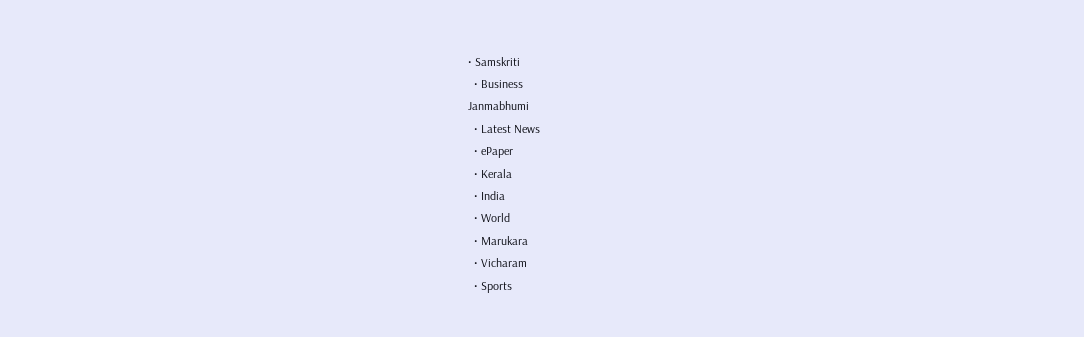• Samskriti
  • Business
Janmabhumi
  • Latest News
  • ePaper
  • Kerala
  • India
  • World
  • Marukara
  • Vicharam
  • Sports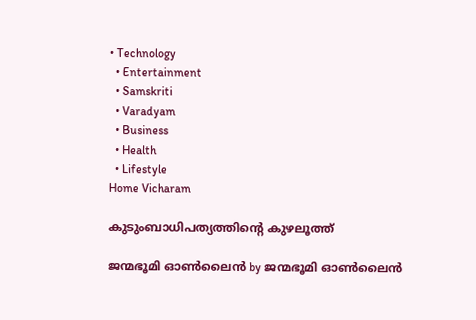• Technology
  • Entertainment
  • Samskriti
  • Varadyam
  • Business
  • Health
  • Lifestyle
Home Vicharam

കുടുംബാധിപത്യത്തിന്റെ കുഴലൂത്ത്‌

ജന്മഭൂമി ഓണ്‍ലൈന്‍ by ജന്മഭൂമി ഓണ്‍ലൈന്‍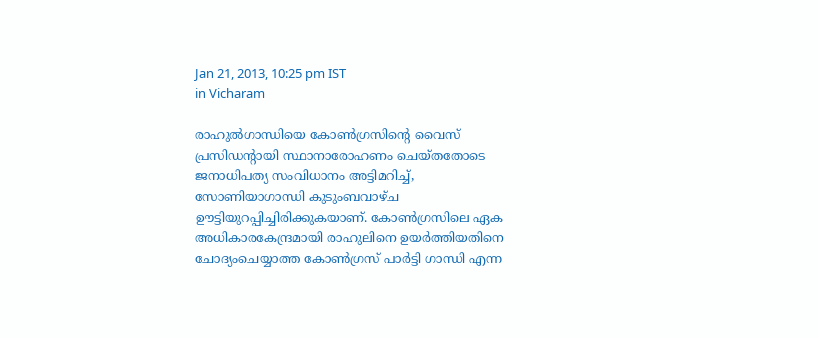Jan 21, 2013, 10:25 pm IST
in Vicharam

രാഹുല്‍ഗാന്ധിയെ കോണ്‍ഗ്രസിന്റെ വൈസ്‌ പ്രസിഡന്റായി സ്ഥാനാരോഹണം ചെയ്തതോടെ ജനാധിപത്യ സംവിധാനം അട്ടിമറിച്ച്‌, സോണിയാഗാന്ധി കുടുംബവാഴ്ച ഊട്ടിയുറപ്പിച്ചിരിക്കുകയാണ്‌. കോണ്‍ഗ്രസിലെ ഏക അധികാരകേന്ദ്രമായി രാഹുലിനെ ഉയര്‍ത്തിയതിനെ ചോദ്യംചെയ്യാത്ത കോണ്‍ഗ്രസ്‌ പാര്‍ട്ടി ഗാന്ധി എന്ന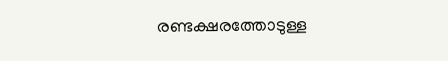രണ്ടക്ഷരത്തോടുള്ള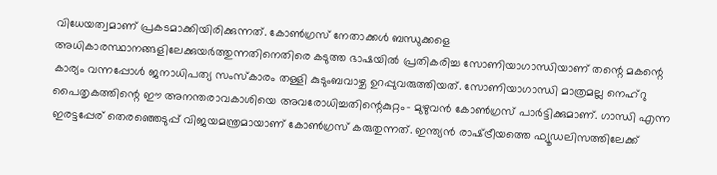വിധേയത്വമാണ്‌ പ്രകടമാക്കിയിരിക്കുന്നത്‌. കോണ്‍ഗ്രസ്‌ നേതാക്കള്‍ ബന്ധുക്കളെ അധികാരസ്ഥാനങ്ങളിലേക്കുയര്‍ത്തുന്നതിനെതിരെ കടുത്ത ഭാഷയില്‍ പ്രതികരിച്ച സോണിയാഗാന്ധിയാണ്‌ തന്റെ മകന്റെ കാര്യം വന്നപ്പോള്‍ ജനാധിപത്യ സംസ്കാരം തള്ളി കുടുംബവാഴ്ച ഉറപ്പുവരുത്തിയത്‌. സോണിയാഗാന്ധി മാത്രമല്ല നെഹ്‌റു പൈതൃകത്തിന്റെ ഈ അനന്തരാവകാശിയെ അവരോധിച്ചതിന്റെകുറ്റം- മുഴുവന്‍ കോണ്‍ഗ്രസ്‌ പാര്‍ട്ടിക്കുമാണ്‌. ഗാന്ധി എന്ന ഇരട്ടപ്പേര്‌ തെരഞ്ഞെടുപ്പ്‌ വിജയമന്ത്രമായാണ്‌ കോണ്‍ഗ്രസ്‌ കരുതുന്നത്‌. ഇന്ത്യന്‍ രാഷ്‌ട്രീയത്തെ ഫ്യൂഡലിസത്തിലേക്ക്‌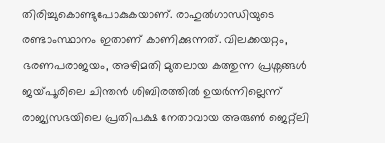തിരിച്ചുകൊണ്ടുപോകുകയാണ്‌. രാഹുല്‍ഗാന്ധിയുടെ രണ്ടാംസ്ഥാനം ഇതാണ്‌ കാണിക്കുന്നത്‌. വിലക്കയറ്റം, ഭരണപരാജയം, അഴിമതി മുതലായ കത്തുന്ന പ്രശ്നങ്ങള്‍ ജയ്‌പൂരിലെ ചിന്തന്‍ ശിബിരത്തില്‍ ഉയര്‍ന്നില്ലെന്ന്‌ രാജ്യസഭയിലെ പ്രതിപക്ഷ നേതാവായ അരുണ്‍ ജെറ്റ്ലി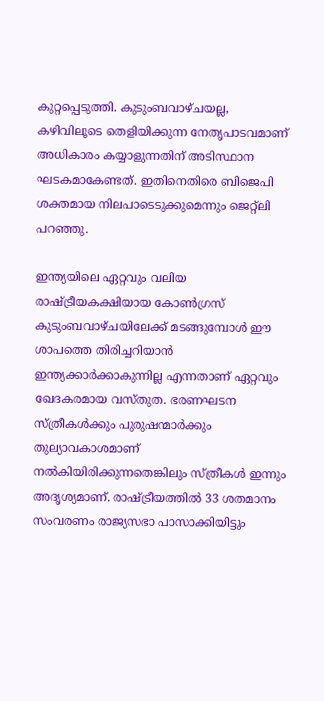കുറ്റപ്പെടുത്തി. കുടുംബവാഴ്ചയല്ല, കഴിവിലൂടെ തെളിയിക്കുന്ന നേതൃപാടവമാണ്‌ അധികാരം കയ്യാളുന്നതിന്‌ അടിസ്ഥാന ഘടകമാകേണ്ടത്‌. ഇതിനെതിരെ ബിജെപി ശക്തമായ നിലപാടെടുക്കുമെന്നും ജെറ്റ്ലി പറഞ്ഞു.

ഇന്ത്യയിലെ ഏറ്റവും വലിയ രാഷ്‌ട്രീയകക്ഷിയായ കോണ്‍ഗ്രസ്‌ കുടുംബവാഴ്ചയിലേക്ക്‌ മടങ്ങുമ്പോള്‍ ഈ ശാപത്തെ തിരിച്ചറിയാന്‍ ഇന്ത്യക്കാര്‍ക്കാകുന്നില്ല എന്നതാണ്‌ ഏറ്റവും ഖേദകരമായ വസ്തുത. ഭരണഘടന സ്ത്രീകള്‍ക്കും പുരുഷന്മാര്‍ക്കും തുല്യാവകാശമാണ്‌ നല്‍കിയിരിക്കുന്നതെങ്കിലും സ്ത്രീകള്‍ ഇന്നും അദൃശ്യമാണ്‌. രാഷ്‌ട്രീയത്തില്‍ 33 ശതമാനം സംവരണം രാജ്യസഭാ പാസാക്കിയിട്ടും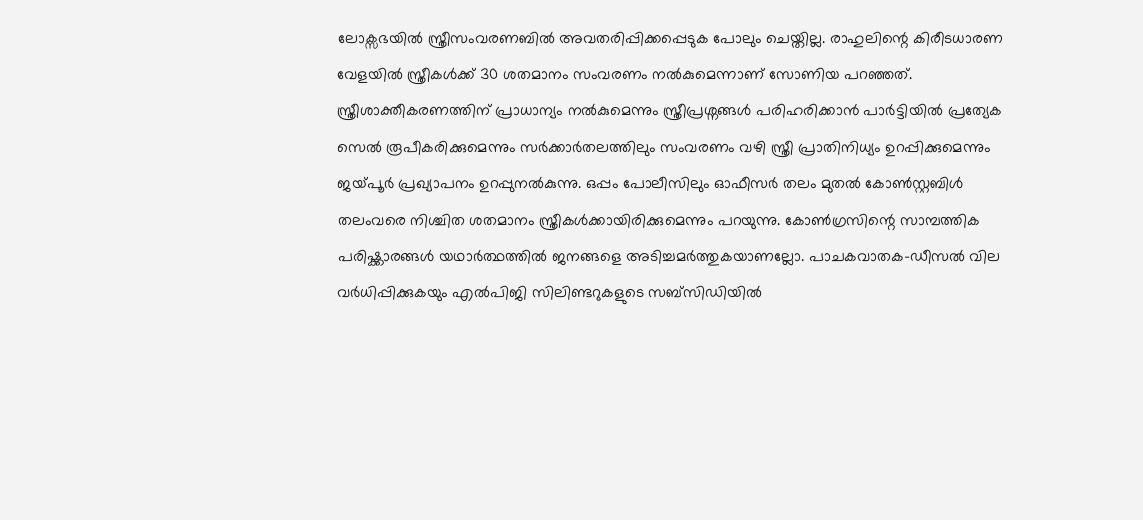ലോക്സഭയില്‍ സ്ത്രീസംവരണബില്‍ അവതരിപ്പിക്കപ്പെടുക പോലും ചെയ്തില്ല. രാഹുലിന്റെ കിരീടധാരണ വേളയില്‍ സ്ത്രീകള്‍ക്ക്‌ 30 ശതമാനം സംവരണം നല്‍കുമെന്നാണ്‌ സോണിയ പറഞ്ഞത്‌. സ്ത്രീശാക്തീകരണത്തിന്‌ പ്രാധാന്യം നല്‍കുമെന്നും സ്ത്രീപ്രശ്നങ്ങള്‍ പരിഹരിക്കാന്‍ പാര്‍ട്ടിയില്‍ പ്രത്യേക സെല്‍ രൂപീകരിക്കുമെന്നും സര്‍ക്കാര്‍തലത്തിലും സംവരണം വഴി സ്ത്രീ പ്രാതിനിധ്യം ഉറപ്പിക്കുമെന്നും ജയ്‌പൂര്‍ പ്രഖ്യാപനം ഉറപ്പുനല്‍കുന്നു. ഒപ്പം പോലീസിലും ഓഫീസര്‍ തലം മുതല്‍ കോണ്‍സ്റ്റബിള്‍ തലംവരെ നിശ്ചിത ശതമാനം സ്ത്രീകള്‍ക്കായിരിക്കുമെന്നും പറയുന്നു. കോണ്‍ഗ്രസിന്റെ സാമ്പത്തിക പരിഷ്ക്കാരങ്ങള്‍ യഥാര്‍ത്ഥത്തില്‍ ജനങ്ങളെ അടിച്ചമര്‍ത്തുകയാണല്ലോ. പാചകവാതക-ഡീസല്‍ വില വര്‍ധിപ്പിക്കുകയും എല്‍പിജി സിലിണ്ടറുകളുടെ സബ്സിഡിയില്‍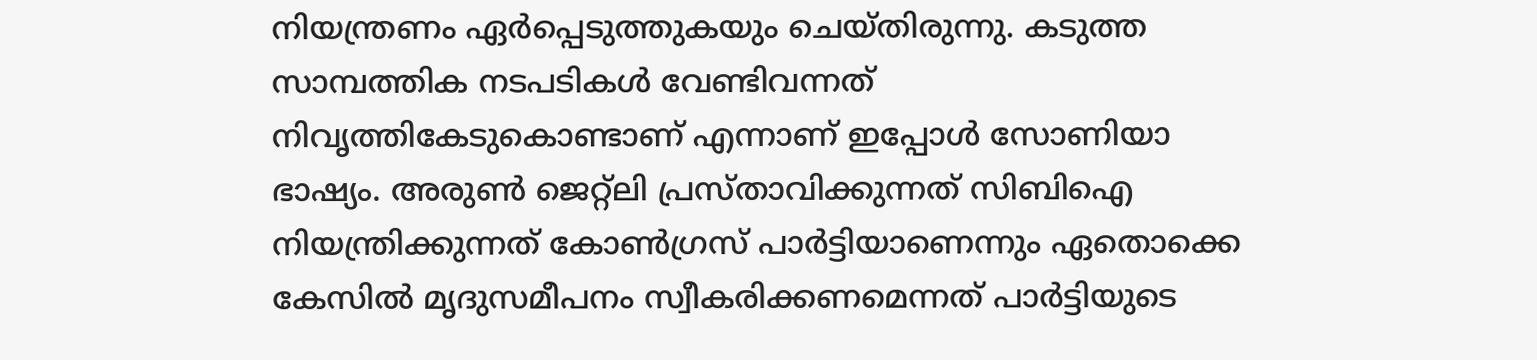നിയന്ത്രണം ഏര്‍പ്പെടുത്തുകയും ചെയ്തിരുന്നു. കടുത്ത സാമ്പത്തിക നടപടികള്‍ വേണ്ടിവന്നത്‌ നിവൃത്തികേടുകൊണ്ടാണ്‌ എന്നാണ്‌ ഇപ്പോള്‍ സോണിയാ ഭാഷ്യം. അരുണ്‍ ജെറ്റ്ലി പ്രസ്താവിക്കുന്നത്‌ സിബിഐ നിയന്ത്രിക്കുന്നത്‌ കോണ്‍ഗ്രസ്‌ പാര്‍ട്ടിയാണെന്നും ഏതൊക്കെ കേസില്‍ മൃദുസമീപനം സ്വീകരിക്കണമെന്നത്‌ പാര്‍ട്ടിയുടെ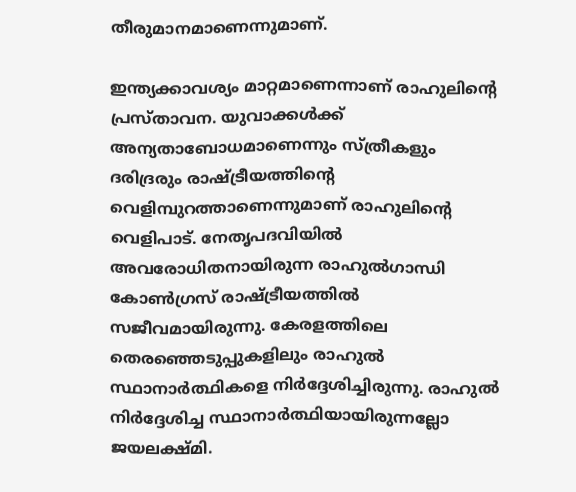തീരുമാനമാണെന്നുമാണ്‌.

ഇന്ത്യക്കാവശ്യം മാറ്റമാണെന്നാണ്‌ രാഹുലിന്റെ പ്രസ്താവന. യുവാക്കള്‍ക്ക്‌ അന്യതാബോധമാണെന്നും സ്ത്രീകളും ദരിദ്രരും രാഷ്‌ട്രീയത്തിന്റെ വെളിമ്പുറത്താണെന്നുമാണ്‌ രാഹുലിന്റെ വെളിപാട്‌. നേതൃപദവിയില്‍ അവരോധിതനായിരുന്ന രാഹുല്‍ഗാന്ധി കോണ്‍ഗ്രസ്‌ രാഷ്‌ട്രീയത്തില്‍ സജീവമായിരുന്നു. കേരളത്തിലെ തെരഞ്ഞെടുപ്പുകളിലും രാഹുല്‍ സ്ഥാനാര്‍ത്ഥികളെ നിര്‍ദ്ദേശിച്ചിരുന്നു. രാഹുല്‍ നിര്‍ദ്ദേശിച്ച സ്ഥാനാര്‍ത്ഥിയായിരുന്നല്ലോ ജയലക്ഷ്മി.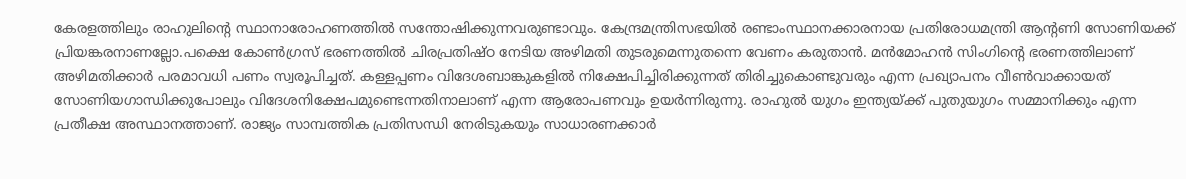കേരളത്തിലും രാഹുലിന്റെ സ്ഥാനാരോഹണത്തില്‍ സന്തോഷിക്കുന്നവരുണ്ടാവും. കേന്ദ്രമന്ത്രിസഭയില്‍ രണ്ടാംസ്ഥാനക്കാരനായ പ്രതിരോധമന്ത്രി ആന്റണി സോണിയക്ക്‌ പ്രിയങ്കരനാണല്ലോ.പക്ഷെ കോണ്‍ഗ്രസ്‌ ഭരണത്തില്‍ ചിരപ്രതിഷ്ഠ നേടിയ അഴിമതി തുടരുമെന്നുതന്നെ വേണം കരുതാന്‍. മന്‍മോഹന്‍ സിംഗിന്റെ ഭരണത്തിലാണ്‌ അഴിമതിക്കാര്‍ പരമാവധി പണം സ്വരൂപിച്ചത്‌. കള്ളപ്പണം വിദേശബാങ്കുകളില്‍ നിക്ഷേപിച്ചിരിക്കുന്നത്‌ തിരിച്ചുകൊണ്ടുവരും എന്ന പ്രഖ്യാപനം വീണ്‍വാക്കായത്‌ സോണിയഗാന്ധിക്കുപോലും വിദേശനിക്ഷേപമുണ്ടെന്നതിനാലാണ്‌ എന്ന ആരോപണവും ഉയര്‍ന്നിരുന്നു. രാഹുല്‍ യുഗം ഇന്ത്യയ്‌ക്ക്‌ പുതുയുഗം സമ്മാനിക്കും എന്ന പ്രതീക്ഷ അസ്ഥാനത്താണ്‌. രാജ്യം സാമ്പത്തിക പ്രതിസന്ധി നേരിടുകയും സാധാരണക്കാര്‍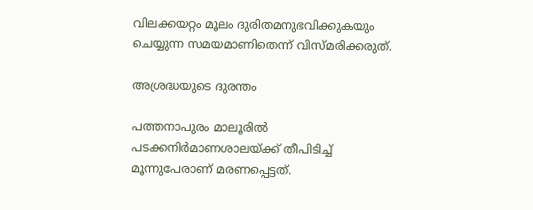വിലക്കയറ്റം മൂലം ദുരിതമനുഭവിക്കുകയും ചെയ്യുന്ന സമയമാണിതെന്ന്‌ വിസ്മരിക്കരുത്‌.

അശ്രദ്ധയുടെ ദുരന്തം

പത്തനാപുരം മാലൂരില്‍ പടക്കനിര്‍മാണശാലയ്‌ക്ക്‌ തീപിടിച്ച്‌ മൂന്നുപേരാണ്‌ മരണപ്പെട്ടത്‌.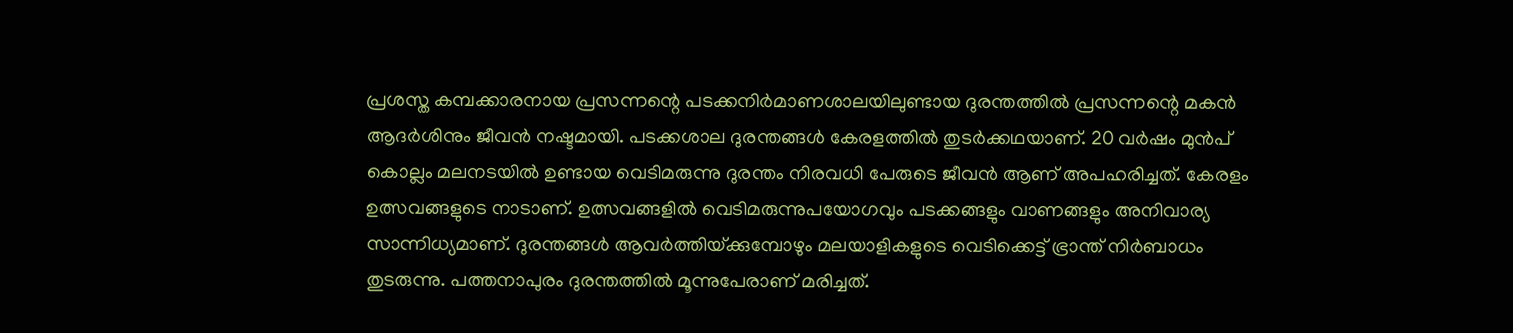പ്രശസ്ത കമ്പക്കാരനായ പ്രസന്നന്റെ പടക്കനിര്‍മാണശാലയിലുണ്ടായ ദുരന്തത്തില്‍ പ്രസന്നന്റെ മകന്‍ ആദര്‍ശിനും ജീവന്‍ നഷ്ടമായി. പടക്കശാല ദുരന്തങ്ങള്‍ കേരളത്തില്‍ തുടര്‍ക്കഥയാണ്‌. 20 വര്‍ഷം മുന്‍പ്‌ കൊല്ലം മലനടയില്‍ ഉണ്ടായ വെടിമരുന്നു ദുരന്തം നിരവധി പേരുടെ ജീവന്‍ ആണ്‌ അപഹരിച്ചത്‌. കേരളം ഉത്സവങ്ങളുടെ നാടാണ്‌. ഉത്സവങ്ങളില്‍ വെടിമരുന്നുപയോഗവും പടക്കങ്ങളും വാണങ്ങളും അനിവാര്യ സാന്നിധ്യമാണ്‌. ദുരന്തങ്ങള്‍ ആവര്‍ത്തിയ്‌ക്കുമ്പോഴും മലയാളികളുടെ വെടിക്കെട്ട്‌ ഭ്രാന്ത്‌ നിര്‍ബാധം തുടരുന്നു. പത്തനാപുരം ദുരന്തത്തില്‍ മൂന്നുപേരാണ്‌ മരിച്ചത്‌.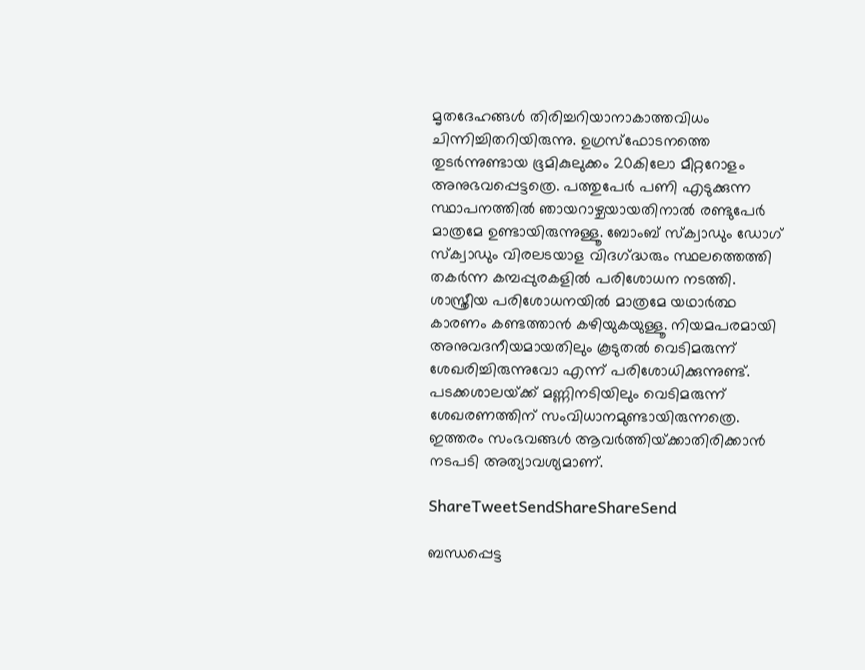മൃതദേഹങ്ങള്‍ തിരിച്ചറിയാനാകാത്തവിധം ചിന്നിച്ചിതറിയിരുന്നു. ഉഗ്രസ്ഫോടനത്തെ തുടര്‍ന്നുണ്ടായ ഭൂമികുലുക്കം 20കിലോ മീറ്ററോളം അനുഭവപ്പെട്ടത്രെ. പത്തുപേര്‍ പണി എടുക്കുന്ന സ്ഥാപനത്തില്‍ ഞായറാഴ്ചയായതിനാല്‍ രണ്ടുപേര്‍ മാത്രമേ ഉണ്ടായിരുന്നുള്ളൂ. ബോംബ്‌ സ്ക്വാഡും ഡോഗ്‌ സ്ക്വാഡും വിരലടയാള വിദഗ്‌ദ്ധരും സ്ഥലത്തെത്തി തകര്‍ന്ന കമ്പപ്പുരകളില്‍ പരിശോധന നടത്തി. ശാസ്ത്രീയ പരിശോധനയില്‍ മാത്രമേ യഥാര്‍ത്ഥ കാരണം കണ്ടത്താന്‍ കഴിയുകയുള്ളൂ. നിയമപരമായി അനുവദനീയമായതിലും കൂടുതല്‍ വെടിമരുന്ന്‌ ശേഖരിച്ചിരുന്നുവോ എന്ന്‌ പരിശോധിക്കുന്നുണ്ട്‌. പടക്കശാലയ്‌ക്ക്‌ മണ്ണിനടിയിലും വെടിമരുന്ന്‌ ശേഖരണത്തിന്‌ സംവിധാനമുണ്ടായിരുന്നത്രെ. ഇത്തരം സംഭവങ്ങള്‍ ആവര്‍ത്തിയ്‌ക്കാതിരിക്കാന്‍ നടപടി അത്യാവശ്യമാണ്‌.

ShareTweetSendShareShareSend

ബന്ധപ്പെട്ട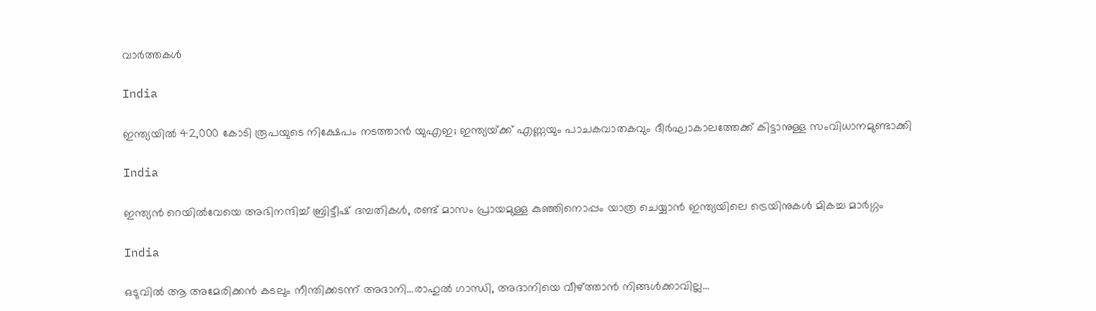വാര്‍ത്തകള്‍

India

ഇന്ത്യയിൽ 42,000 കോടി രൂപയുടെ നിക്ഷേപം നടത്താൻ യുഎഇ; ഇന്ത്യയ്‌ക്ക് എണ്ണയും പാചകവാതകവും ദീര്‍ഘാകാലത്തേക്ക് കിട്ടാനുള്ള സംവിധാനമുണ്ടാക്കി

India

ഇന്ത്യന്‍ റെയില്‍വേയെ അഭിനന്ദിച്ച് ബ്രിട്ടീഷ് ദമ്പതികള്‍, രണ്ട് മാസം പ്രായമുള്ള കുഞ്ഞിനൊപ്പം യാത്ര ചെയ്യാന്‍ ഇന്ത്യയിലെ ട്രെയിനുകള്‍ മികച്ച മാര്‍ഗ്ഗം

India

ഒടുവില്‍ ആ അമേരിക്കന്‍ കടലും നീന്തിക്കടന്ന് അദാനി…രാഹുല്‍ ഗാന്ധി, അദാനിയെ വീഴ്‌ത്താന്‍ നിങ്ങള്‍ക്കാവില്ല…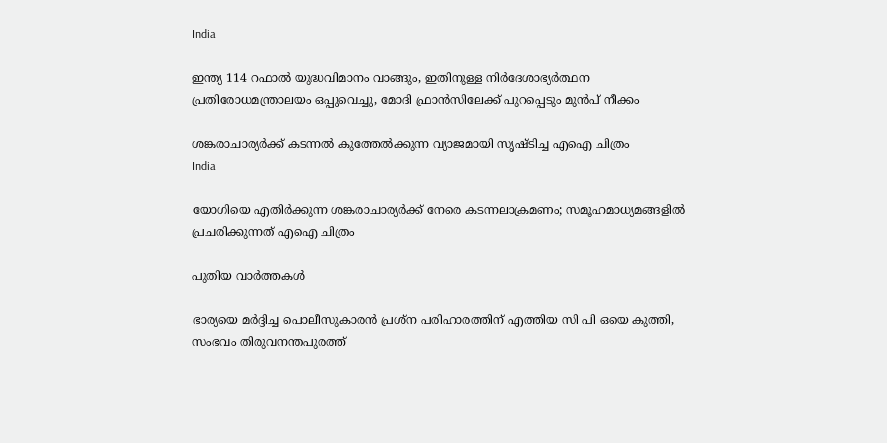India

ഇന്ത്യ 114 റഫാല്‍ യുദ്ധവിമാനം വാങ്ങും, ഇതിനുള്ള നിര്‍ദേശാഭ്യര്‍ത്ഥന പ്രതിരോധമന്ത്രാലയം ഒപ്പുവെച്ചു, മോദി ഫ്രാന്‍സിലേക്ക് പുറപ്പെടും മുന്‍പ് നീക്കം

ശങ്കരാചാര്യര്‍ക്ക് കടന്നല്‍ കുത്തേല്‍ക്കുന്ന വ്യാജമായി സൃഷ്ടിച്ച എഐ ചിത്രം
India

യോഗിയെ എതിര്‍ക്കുന്ന ശങ്കരാചാര്യര്‍ക്ക് നേരെ കടന്നലാക്രമണം; സമൂഹമാധ്യമങ്ങളില്‍ പ്രചരിക്കുന്നത് എഐ ചിത്രം

പുതിയ വാര്‍ത്തകള്‍

ഭാര്യയെ മര്‍ദ്ദിച്ച പൊലീസുകാരന്‍ പ്രശ്‌ന പരിഹാരത്തിന് എത്തിയ സി പി ഒയെ കുത്തി, സംഭവം തിരുവനന്തപുരത്ത്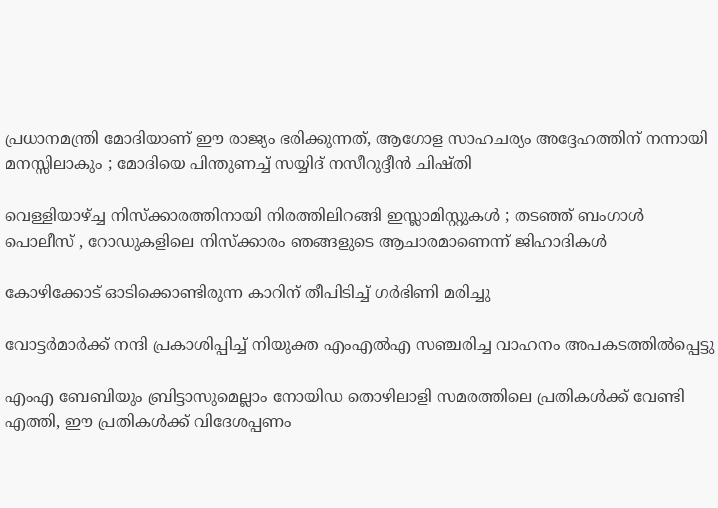പ്രധാനമന്ത്രി മോദിയാണ് ഈ രാജ്യം ഭരിക്കുന്നത്, ആഗോള സാഹചര്യം അദ്ദേഹത്തിന് നന്നായി മനസ്സിലാകും ; മോദിയെ പിന്തുണച്ച് സയ്യിദ് നസീറുദ്ദീൻ ചിഷ്തി

വെള്ളിയാഴ്‌ച്ച നിസ്ക്കാരത്തിനായി നിരത്തിലിറങ്ങി ഇസ്ലാമിസ്റ്റുകൾ ; തടഞ്ഞ് ബംഗാൾ പൊലീസ് , റോഡുകളിലെ നിസ്ക്കാരം ഞങ്ങളുടെ ആചാരമാണെന്ന് ജിഹാദികൾ

കോഴിക്കോട് ഓടിക്കൊണ്ടിരുന്ന കാറിന് തീപിടിച്ച് ഗര്‍ഭിണി മരിച്ചു

വോട്ടര്‍മാര്‍ക്ക് നന്ദി പ്രകാശിപ്പിച്ച് നിയുക്ത എംഎല്‍എ സഞ്ചരിച്ച വാഹനം അപകടത്തില്‍പ്പെട്ടു

എംഎ ബേബിയും ബ്രിട്ടാസുമെല്ലാം നോയിഡ തൊഴിലാളി സമരത്തിലെ പ്രതികള്‍ക്ക് വേണ്ടി എത്തി, ഈ പ്രതികള്‍ക്ക് വിദേശപ്പണം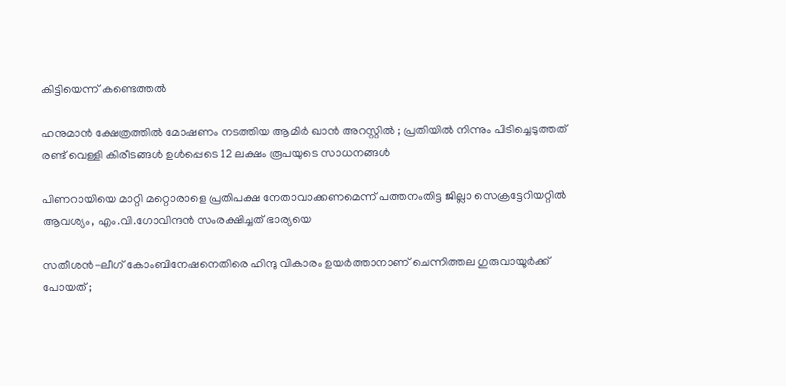കിട്ടിയെന്ന് കണ്ടെത്തല്‍

ഹനുമാൻ ക്ഷേത്രത്തിൽ മോഷണം നടത്തിയ ആമിർ ഖാൻ അറസ്റ്റിൽ ; പ്രതിയിൽ നിന്നും പിടിച്ചെടുത്തത് രണ്ട് വെള്ളി കിരീടങ്ങൾ ഉൾപ്പെടെ 12 ലക്ഷം രൂപയുടെ സാധനങ്ങൾ

പിണറായിയെ മാറ്റി മറ്റൊരാളെ പ്രതിപക്ഷ നേതാവാക്കണമെന്ന് പത്തനംതിട്ട ജില്ലാ സെക്രട്ടേറിയറ്റില്‍ ആവശ്യം, എം.വി.ഗോവിന്ദന്‍ സംരക്ഷിച്ചത് ഭാര്യയെ

സതീശന്‍-ലീഗ് കോംബിനേഷനെതിരെ ഹിന്ദു വികാരം ഉയര്‍ത്താനാണ് ചെന്നിത്തല ഗുരുവായൂര്‍ക്ക് പോയത് ;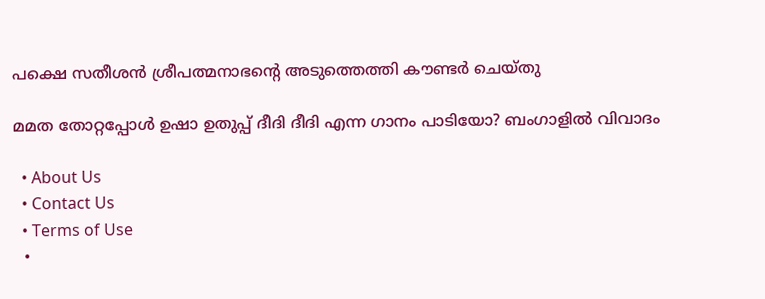പക്ഷെ സതീശന്‍ ശ്രീപത്മനാഭന്റെ അടുത്തെത്തി കൗണ്ടര്‍ ചെയ്തു

മമത തോറ്റപ്പോള്‍ ഉഷാ ഉതുപ്പ് ദീദി ദീദി എന്ന ഗാനം പാടിയോ? ബംഗാളില്‍ വിവാദം

  • About Us
  • Contact Us
  • Terms of Use
  •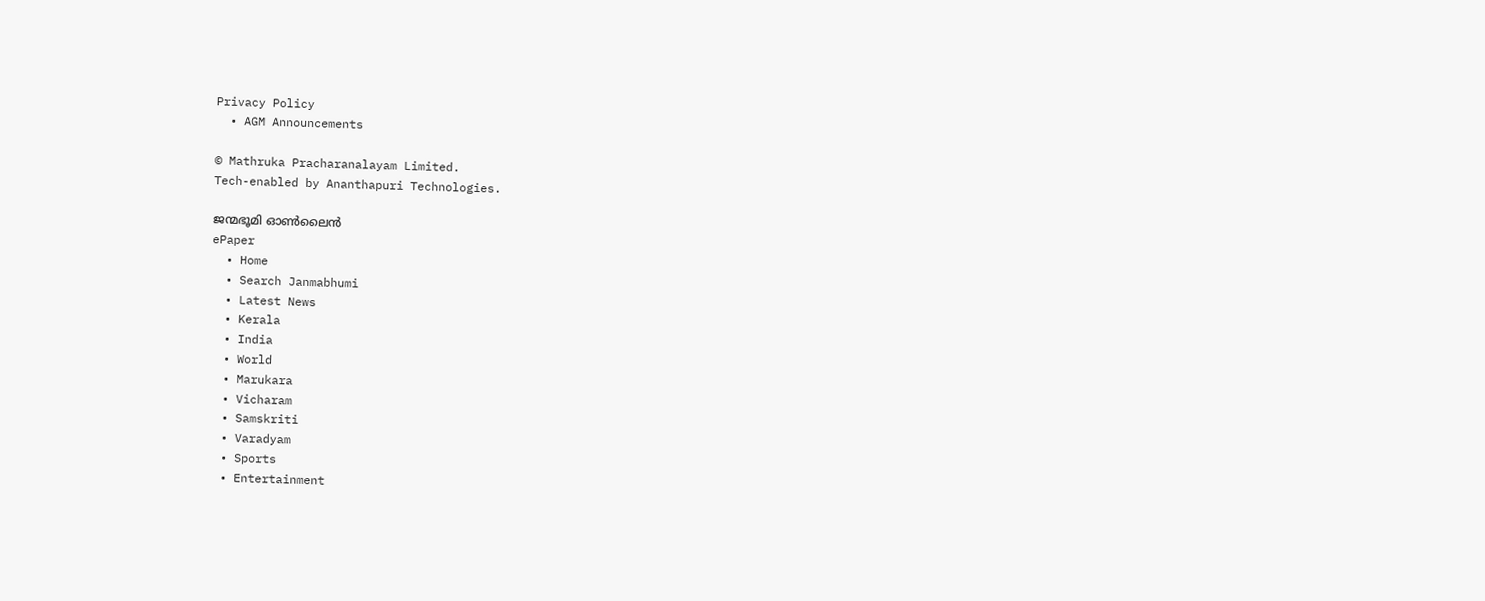Privacy Policy
  • AGM Announcements

© Mathruka Pracharanalayam Limited.
Tech-enabled by Ananthapuri Technologies.

ജന്മഭൂമി ഓണ്‍ലൈന്‍
ePaper
  • Home
  • Search Janmabhumi
  • Latest News
  • Kerala
  • India
  • World
  • Marukara
  • Vicharam
  • Samskriti
  • Varadyam
  • Sports
  • Entertainment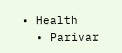• Health
  • Parivar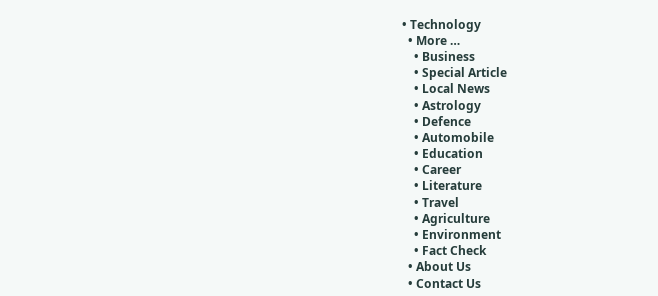• Technology
  • More …
    • Business
    • Special Article
    • Local News
    • Astrology
    • Defence
    • Automobile
    • Education
    • Career
    • Literature
    • Travel
    • Agriculture
    • Environment
    • Fact Check
  • About Us
  • Contact Us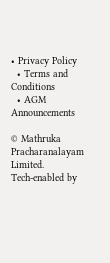• Privacy Policy
  • Terms and Conditions
  • AGM Announcements

© Mathruka Pracharanalayam Limited.
Tech-enabled by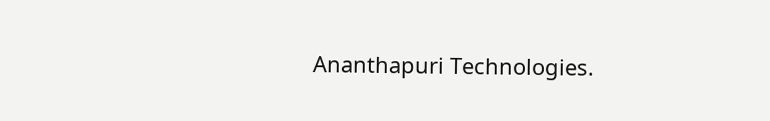Ananthapuri Technologies.